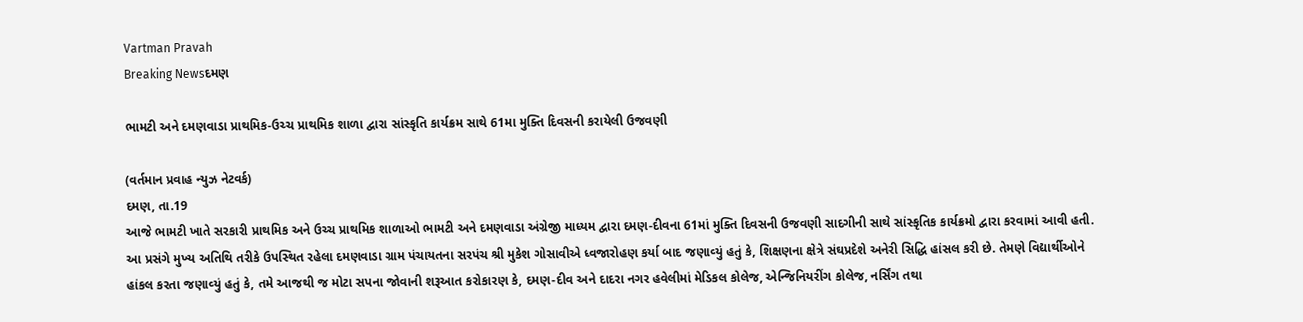Vartman Pravah
Breaking Newsદમણ

ભામટી અને દમણવાડા પ્રાથમિક-ઉચ્‍ચ પ્રાથમિક શાળા દ્વારા સાંસ્‍કૃતિ કાર્યક્રમ સાથે 61મા મુક્‍તિ દિવસની કરાયેલી ઉજવણી

(વર્તમાન પ્રવાહ ન્‍યુઝ નેટવર્ક)
દમણ, તા.19
આજે ભામટી ખાતે સરકારી પ્રાથમિક અને ઉચ્‍ચ પ્રાથમિક શાળાઓ ભામટી અને દમણવાડા અંગ્રેજી માધ્‍યમ દ્વારા દમણ-દીવના 61માં મુક્‍તિ દિવસની ઉજવણી સાદગીની સાથે સાંસ્‍કૃતિક કાર્યક્રમો દ્વારા કરવામાં આવી હતી.
આ પ્રસંગે મુખ્‍ય અતિથિ તરીકે ઉપસ્‍થિત રહેલા દમણવાડા ગ્રામ પંચાયતના સરપંચ શ્રી મુકેશ ગોસાવીએ ધ્‍વજારોહણ કર્યા બાદ જણાવ્‍યું હતું કે, શિક્ષણના ક્ષેત્રે સંઘપ્રદેશે અનેરી સિદ્ધિ હાંસલ કરી છે. તેમણે વિદ્યાર્થીઓને હાંકલ કરતા જણાવ્‍યું હતું કે, તમે આજથી જ મોટા સપના જોવાની શરૂઆત કરોકારણ કે, દમણ-દીવ અને દાદરા નગર હવેલીમાં મેડિકલ કોલેજ, એન્‍જિનિયરીંગ કોલેજ, નર્સિંગ તથા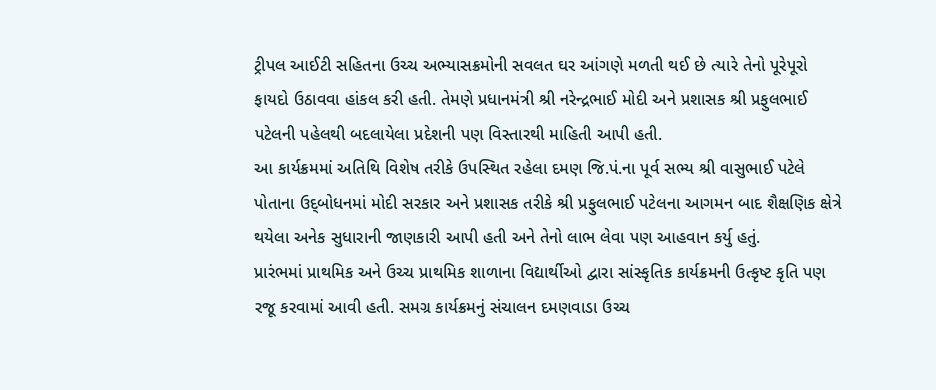ટ્રીપલ આઈટી સહિતના ઉચ્‍ચ અભ્‍યાસક્રમોની સવલત ઘર આંગણે મળતી થઈ છે ત્‍યારે તેનો પૂરેપૂરો ફાયદો ઉઠાવવા હાંકલ કરી હતી. તેમણે પ્રધાનમંત્રી શ્રી નરેન્‍દ્રભાઈ મોદી અને પ્રશાસક શ્રી પ્રફુલભાઈ પટેલની પહેલથી બદલાયેલા પ્રદેશની પણ વિસ્‍તારથી માહિતી આપી હતી.
આ કાર્યક્રમમાં અતિથિ વિશેષ તરીકે ઉપસ્‍થિત રહેલા દમણ જિ.પં.ના પૂર્વ સભ્‍ય શ્રી વાસુભાઈ પટેલે પોતાના ઉદ્‌બોધનમાં મોદી સરકાર અને પ્રશાસક તરીકે શ્રી પ્રફુલભાઈ પટેલના આગમન બાદ શૈક્ષણિક ક્ષેત્રે થયેલા અનેક સુધારાની જાણકારી આપી હતી અને તેનો લાભ લેવા પણ આહવાન કર્યુ હતું.
પ્રારંભમાં પ્રાથમિક અને ઉચ્‍ચ પ્રાથમિક શાળાના વિદ્યાર્થીઓ દ્વારા સાંસ્‍કૃતિક કાર્યક્રમની ઉત્‍કૃષ્‍ટ કૃતિ પણ રજૂ કરવામાં આવી હતી. સમગ્ર કાર્યક્રમનું સંચાલન દમણવાડા ઉચ્‍ચ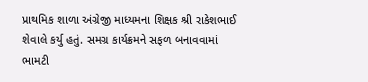પ્રાથમિક શાળા અંગ્રેજી માધ્‍યમના શિક્ષક શ્રી રાકેશભાઈ શેવાલે કર્યુ હતું. સમગ્ર કાર્યક્રમને સફળ બનાવવામાં ભામટી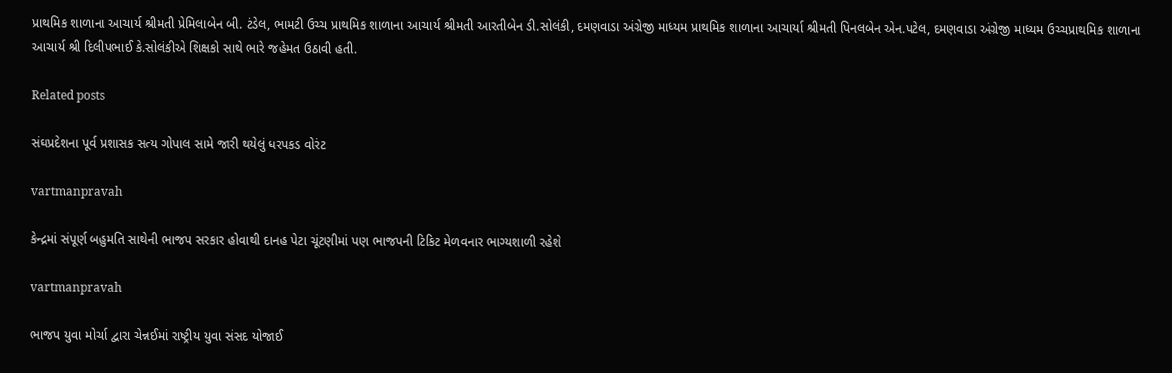પ્રાથમિક શાળાના આચાર્ય શ્રીમતી પ્રેમિલાબેન બી. ટંડેલ, ભામટી ઉચ્‍ચ પ્રાથમિક શાળાના આચાર્ય શ્રીમતી આરતીબેન ડી.સોલંકી, દમણવાડા અંગ્રેજી માધ્‍યમ પ્રાથમિક શાળાના આચાર્યા શ્રીમતી પિનલબેન એન.પટેલ, દમણવાડા અંગ્રેજી માધ્‍યમ ઉચ્‍ચપ્રાથમિક શાળાના આચાર્ય શ્રી દિલીપભાઈ કે.સોલંકીએ શિક્ષકો સાથે ભારે જહેમત ઉઠાવી હતી.

Related posts

સંઘપ્રદેશના પૂર્વ પ્રશાસક સત્‍ય ગોપાલ સામે જારી થયેલું ધરપકડ વોરંટ

vartmanpravah

કેન્‍દ્રમાં સંપૂર્ણ બહુમતિ સાથેની ભાજપ સરકાર હોવાથી દાનહ પેટા ચૂંટણીમાં પણ ભાજપની ટિકિટ મેળવનાર ભાગ્‍યશાળી રહેશે

vartmanpravah

ભાજપ યુવા મોર્ચા દ્વારા ચેન્નઈમાં રાષ્ટ્રીય યુવા સંસદ યોજાઈ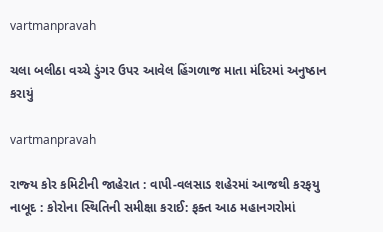vartmanpravah

ચલા બલીઠા વચ્‍ચે ડુંગર ઉપર આવેલ હિંગળાજ માતા મંદિરમાં અનુષ્ઠાન કરાયું

vartmanpravah

રાજ્‍ય કોર કમિટીની જાહેરાત : વાપી-વલસાડ શહેરમાં આજથી કરફયુ નાબૂદ : કોરોના સ્‍થિતિની સમીક્ષા કરાઈ: ફક્‍ત આઠ મહાનગરોમાં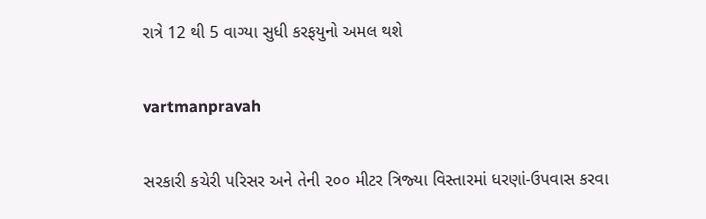રાત્રે 12 થી 5 વાગ્‍યા સુધી કરફયુનો અમલ થશે

vartmanpravah

સરકારી કચેરી પરિસર અને તેની ૨૦૦ મીટર ત્રિજ્‍યા વિસ્‍તારમાં ધરણાં-ઉપવાસ કરવા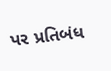પર પ્રતિબંધ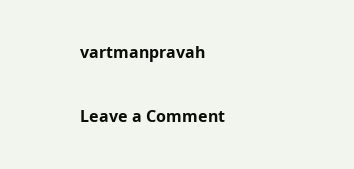vartmanpravah

Leave a Comment